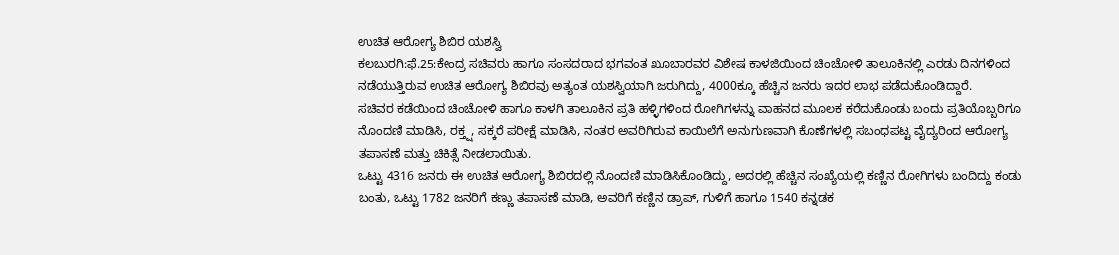ಉಚಿತ ಆರೋಗ್ಯ ಶಿಬಿರ ಯಶಸ್ವಿ
ಕಲಬುರಗಿ:ಫೆ.25:ಕೇಂದ್ರ ಸಚಿವರು ಹಾಗೂ ಸಂಸದರಾದ ಭಗವಂತ ಖೂಬಾರವರ ವಿಶೇಷ ಕಾಳಜಿಯಿಂದ ಚಿಂಚೋಳಿ ತಾಲೂಕಿನಲ್ಲಿ ಎರಡು ದಿನಗಳಿಂದ ನಡೆಯುತ್ತಿರುವ ಉಚಿತ ಆರೋಗ್ಯ ಶಿಬಿರವು ಅತ್ಯಂತ ಯಶಸ್ವಿಯಾಗಿ ಜರುಗಿದ್ದು, 4000ಕ್ಕೂ ಹೆಚ್ಚಿನ ಜನರು ಇದರ ಲಾಭ ಪಡೆದುಕೊಂಡಿದ್ದಾರೆ.
ಸಚಿವರ ಕಡೆಯಿಂದ ಚಿಂಚೋಳಿ ಹಾಗೂ ಕಾಳಗಿ ತಾಲೂಕಿನ ಪ್ರತಿ ಹಳ್ಳಿಗಳಿಂದ ರೋಗಿಗಳನ್ನು ವಾಹನದ ಮೂಲಕ ಕರೆದುಕೊಂಡು ಬಂದು ಪ್ರತಿಯೊಬ್ಬರಿಗೂ ನೊಂದಣಿ ಮಾಡಿಸಿ, ರಕ್ತ್ಷ, ಸಕ್ಕರೆ ಪರೀಕ್ಷೆ ಮಾಡಿಸಿ, ನಂತರ ಅವರಿಗಿರುವ ಕಾಯಿಲೆಗೆ ಅನುಗುಣವಾಗಿ ಕೊಣೆಗಳಲ್ಲಿ ಸಬಂಧಪಟ್ಟ ವೈದ್ಯರಿಂದ ಆರೋಗ್ಯ ತಪಾಸಣೆ ಮತ್ತು ಚಿಕಿತ್ಸೆ ನೀಡಲಾಯಿತು.
ಒಟ್ಟು 4316 ಜನರು ಈ ಉಚಿತ ಆರೋಗ್ಯ ಶಿಬಿರದಲ್ಲಿ ನೊಂದಣಿ ಮಾಡಿಸಿಕೊಂಡಿದ್ದು, ಅದರಲ್ಲಿ ಹೆಚ್ಚಿನ ಸಂಖ್ಯೆಯಲ್ಲಿ ಕಣ್ಣಿನ ರೋಗಿಗಳು ಬಂದಿದ್ದು ಕಂಡು ಬಂತು, ಒಟ್ಟು 1782 ಜನರಿಗೆ ಕಣ್ಣು ತಪಾಸಣೆ ಮಾಡಿ, ಅವರಿಗೆ ಕಣ್ಣಿನ ಡ್ರಾಪ್, ಗುಳಿಗೆ ಹಾಗೂ 1540 ಕನ್ನಡಕ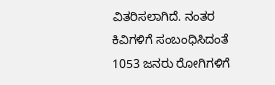ವಿತರಿಸಲಾಗಿದೆ. ನಂತರ ಕಿವಿಗಳಿಗೆ ಸಂಬಂಧಿಸಿದಂತೆ 1053 ಜನರು ರೋಗಿಗಳಿಗೆ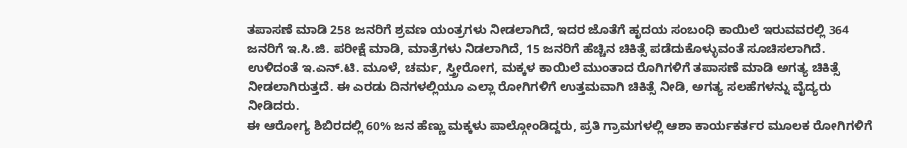ತಪಾಸಣೆ ಮಾಡಿ 258 ಜನರಿಗೆ ಶ್ರವಣ ಯಂತ್ರಗಳು ನೀಡಲಾಗಿದೆ, ಇದರ ಜೊತೆಗೆ ಹೃದಯ ಸಂಬಂಧಿ ಕಾಯಿಲೆ ಇರುವವರಲ್ಲಿ 364 ಜನರಿಗೆ ಇ.ಸಿ.ಜಿ. ಪರೀಕ್ಷೆ ಮಾಡಿ, ಮಾತ್ರೆಗಳು ನಿಡಲಾಗಿದೆ, 15 ಜನರಿಗೆ ಹೆಚ್ಚಿನ ಚಿಕಿತ್ಸೆ ಪಡೆದುಕೊಳ್ಳುವಂತೆ ಸೂಚಿಸಲಾಗಿದೆ.
ಉಳಿದಂತೆ ಇ.ಎನ್.ಟಿ. ಮೂಳೆ, ಚರ್ಮ, ಸ್ತ್ರೀರೋಗ, ಮಕ್ಕಳ ಕಾಯಿಲೆ ಮುಂತಾದ ರೊಗಿಗಳಿಗೆ ತಪಾಸಣೆ ಮಾಡಿ ಅಗತ್ಯ ಚಿಕಿತ್ಸೆ ನೀಡಲಾಗಿರುತ್ತದೆ. ಈ ಎರಡು ದಿನಗಳಲ್ಲಿಯೂ ಎಲ್ಲಾ ರೋಗಿಗಳಿಗೆ ಉತ್ತಮವಾಗಿ ಚಿಕಿತ್ಸೆ ನೀಡಿ, ಅಗತ್ಯ ಸಲಹೆಗಳನ್ನು ವೈದ್ಯರು ನೀಡಿದರು.
ಈ ಆರೋಗ್ಯ ಶಿಬಿರದಲ್ಲಿ 60% ಜನ ಹೆಣ್ಣು ಮಕ್ಕಳು ಪಾಲ್ಗೋಂಡಿದ್ದರು, ಪ್ರತಿ ಗ್ರಾಮಗಳಲ್ಲಿ ಆಶಾ ಕಾರ್ಯಕರ್ತರ ಮೂಲಕ ರೋಗಿಗಳಿಗೆ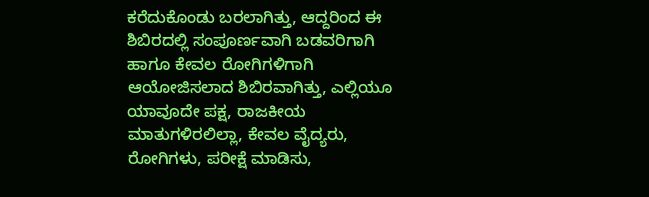ಕರೆದುಕೊಂಡು ಬರಲಾಗಿತ್ತು, ಆದ್ದರಿಂದ ಈ ಶಿಬಿರದಲ್ಲಿ ಸಂಪೂರ್ಣವಾಗಿ ಬಡವರಿಗಾಗಿ ಹಾಗೂ ಕೇವಲ ರೋಗಿಗಳಿಗಾಗಿ ಆಯೋಜಿಸಲಾದ ಶಿಬಿರವಾಗಿತ್ತು, ಎಲ್ಲಿಯೂ ಯಾವೂದೇ ಪಕ್ಷ, ರಾಜಕೀಯ ಮಾತುಗಳಿರಲಿಲ್ಲಾ, ಕೇವಲ ವೈದ್ಯರು, ರೋಗಿಗಳು, ಪರೀಕ್ಷೆ ಮಾಡಿಸು,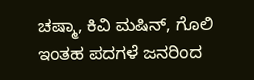ಚಷ್ಮಾ, ಕಿವಿ ಮಷಿನ್, ಗೊಲಿ ಇಂತಹ ಪದಗಳೆ ಜನರಿಂದ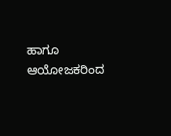ಹಾಗೂ ಆಯೋಜಕರಿಂದ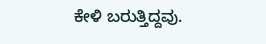ಕೇಳಿ ಬರುತ್ತಿದ್ದವು.